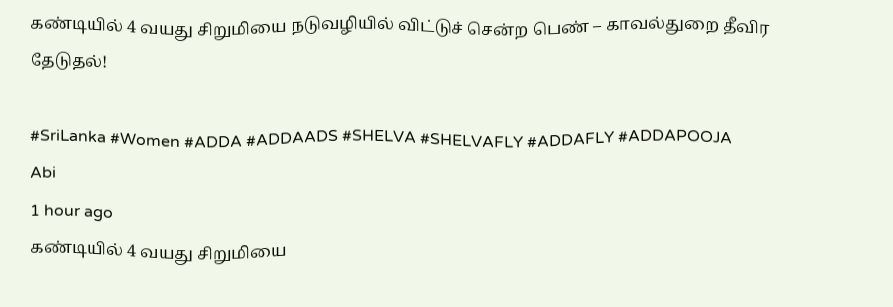கண்டியில் 4 வயது சிறுமியை நடுவழியில் விட்டுச் சென்ற பெண் – காவல்துறை தீவிர தேடுதல்!

#SriLanka #Women #ADDA #ADDAADS #SHELVA #SHELVAFLY #ADDAFLY #ADDAPOOJA
Abi
1 hour ago
கண்டியில் 4 வயது சிறுமியை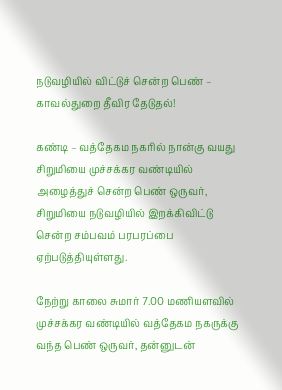நடுவழியில் விட்டுச் சென்ற பெண் – காவல்துறை தீவிர தேடுதல்!

கண்டி – வத்தேகம நகரில் நான்கு வயது சிறுமியை முச்சக்கர வண்டியில் அழைத்துச் சென்ற பெண் ஒருவர், சிறுமியை நடுவழியில் இறக்கிவிட்டு சென்ற சம்பவம் பரபரப்பை ஏற்படுத்தியுள்ளது.

நேற்று காலை சுமார் 7.00 மணியளவில் முச்சக்கர வண்டியில் வத்தேகம நகருக்கு வந்த பெண் ஒருவர், தன்னுடன்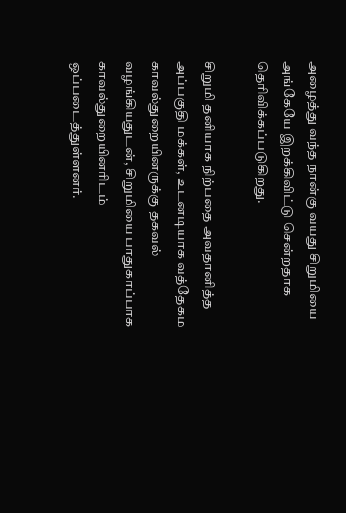அழைத்து வந்த நான்கு வயது சிறுமியை அங்கேயே இறக்கிவிட்டு சென்றதாக தெரிவிக்கப்படுகிறது.

சிறுமி தனியாக நிற்பதை அவதானித்த அப்பகுதி மக்கள், உடனடியாக வத்தேகம காவல்துறையினருக்கு தகவல் வழங்கியதுடன், சிறுமியை பாதுகாப்பாக காவல்துறையினரிடம் ஒப்படைத்துள்ளனர்.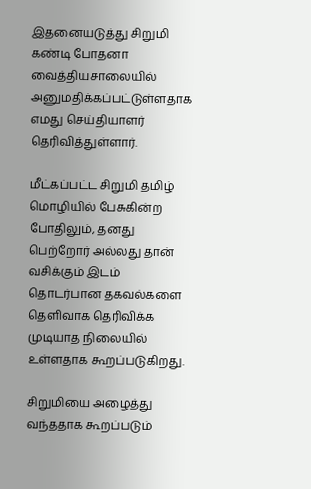இதனையடுத்து சிறுமி கண்டி போதனா வைத்தியசாலையில் அனுமதிக்கப்பட்டுள்ளதாக எமது செய்தியாளர் தெரிவித்துள்ளார்.

மீட்கப்பட்ட சிறுமி தமிழ் மொழியில் பேசுகின்ற போதிலும், தனது பெற்றோர் அல்லது தான் வசிக்கும் இடம் தொடர்பான தகவல்களை தெளிவாக தெரிவிக்க முடியாத நிலையில் உள்ளதாக கூறப்படுகிறது.

சிறுமியை அழைத்து வந்ததாக கூறப்படும்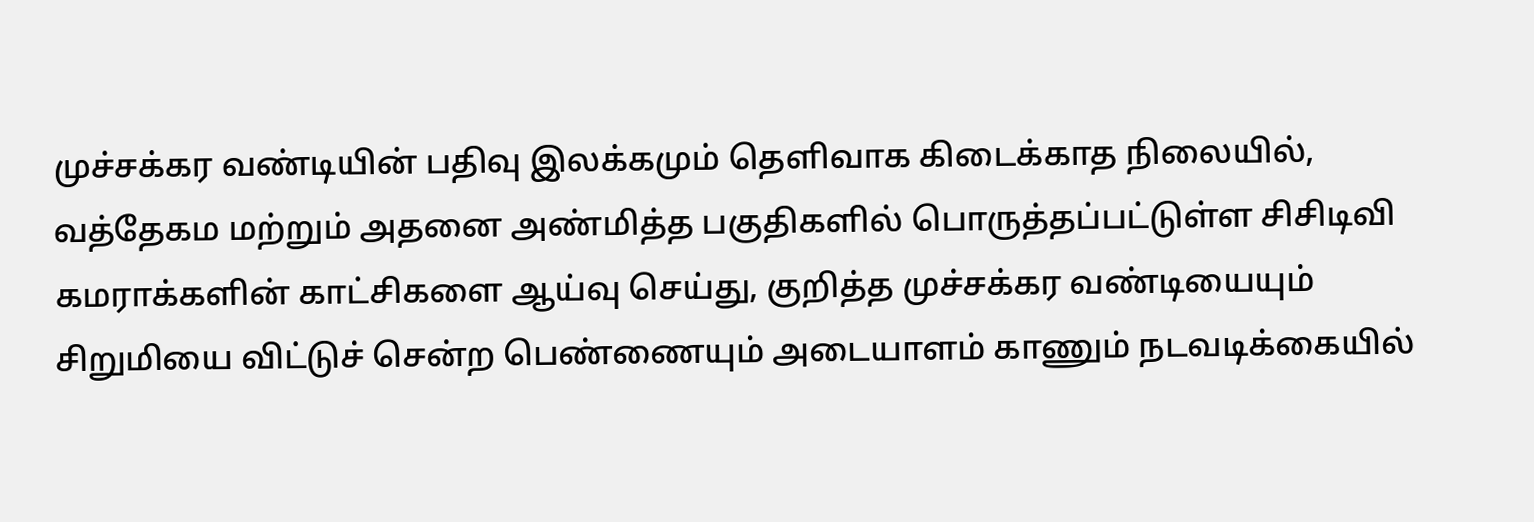முச்சக்கர வண்டியின் பதிவு இலக்கமும் தெளிவாக கிடைக்காத நிலையில், வத்தேகம மற்றும் அதனை அண்மித்த பகுதிகளில் பொருத்தப்பட்டுள்ள சிசிடிவி கமராக்களின் காட்சிகளை ஆய்வு செய்து, குறித்த முச்சக்கர வண்டியையும் சிறுமியை விட்டுச் சென்ற பெண்ணையும் அடையாளம் காணும் நடவடிக்கையில்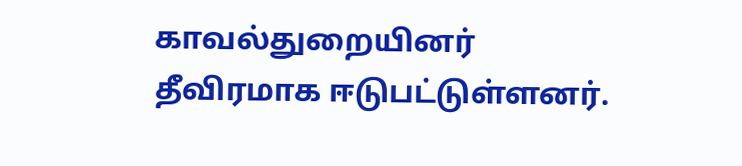காவல்துறையினர் தீவிரமாக ஈடுபட்டுள்ளனர்.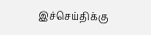இச்செய்திக்கு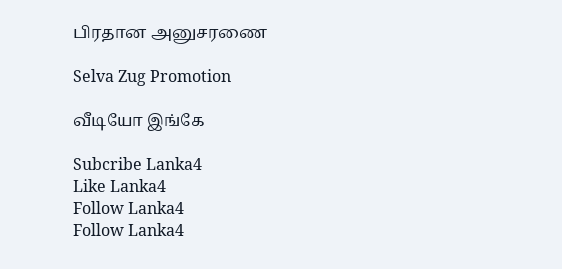பிரதான அனுசரணை

Selva Zug Promotion

வீடியோ இங்கே

Subcribe Lanka4
Like Lanka4
Follow Lanka4
Follow Lanka4